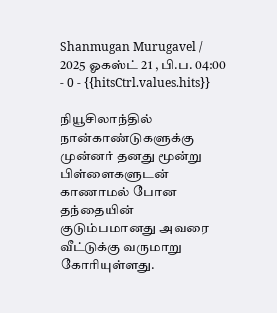Shanmugan Murugavel / 2025 ஓகஸ்ட் 21 , பி.ப. 04:00 - 0 - {{hitsCtrl.values.hits}}

நியூசிலாந்தில் நான்காண்டுகளுக்கு முன்னர் தனது மூன்று பிள்ளைகளுடன் காணாமல் போன தந்தையின் குடும்பமானது அவரை வீட்டுக்கு வருமாறு கோரியுள்ளது.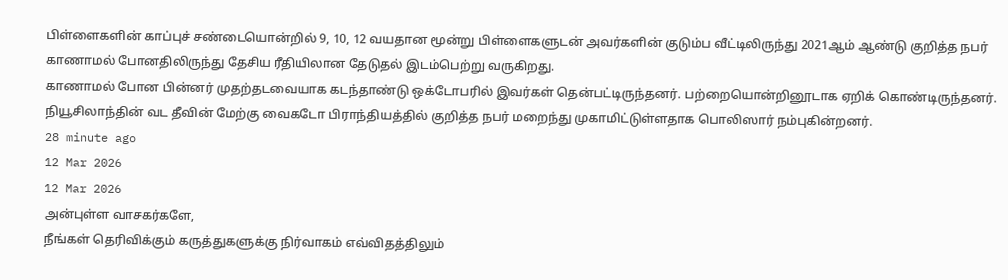பிள்ளைகளின் காப்புச் சண்டையொன்றில் 9, 10, 12 வயதான மூன்று பிள்ளைகளுடன் அவர்களின் குடும்ப வீட்டிலிருந்து 2021ஆம் ஆண்டு குறித்த நபர் காணாமல் போனதிலிருந்து தேசிய ரீதியிலான தேடுதல் இடம்பெற்று வருகிறது.
காணாமல் போன பின்னர் முதற்தடவையாக கடந்தாண்டு ஒக்டோபரில் இவர்கள் தென்பட்டிருந்தனர். பற்றையொன்றினூடாக ஏறிக் கொண்டிருந்தனர்.
நியூசிலாந்தின் வட தீவின் மேற்கு வைகடோ பிராந்தியத்தில் குறித்த நபர் மறைந்து முகாமிட்டுள்ளதாக பொலிஸார் நம்புகின்றனர்.
28 minute ago
12 Mar 2026
12 Mar 2026
அன்புள்ள வாசகர்களே,
நீங்கள் தெரிவிக்கும் கருத்துகளுக்கு நிர்வாகம் எவ்விதத்திலும்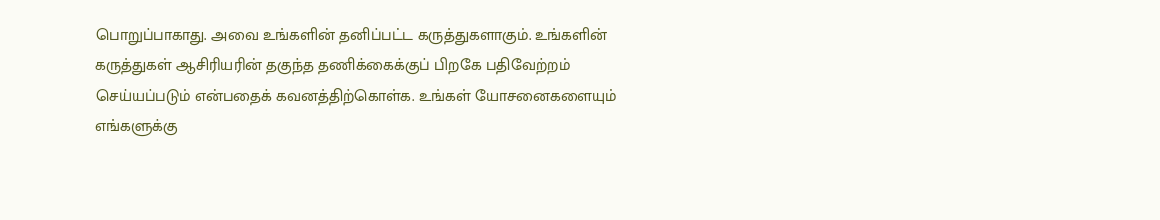பொறுப்பாகாது. அவை உங்களின் தனிப்பட்ட கருத்துகளாகும். உங்களின் கருத்துகள் ஆசிரியரின் தகுந்த தணிக்கைக்குப் பிறகே பதிவேற்றம் செய்யப்படும் என்பதைக் கவனத்திற்கொள்க. உங்கள் யோசனைகளையும் எங்களுக்கு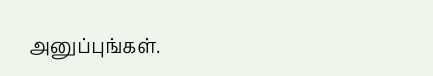அனுப்புங்கள்.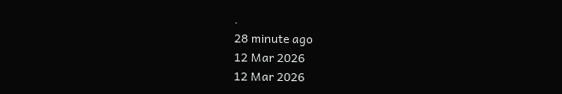.
28 minute ago
12 Mar 2026
12 Mar 2026